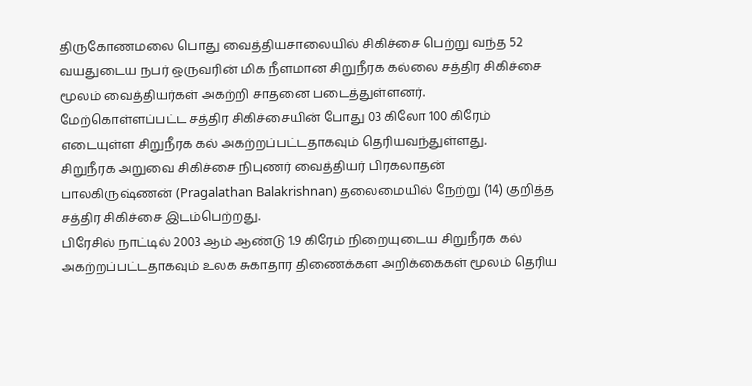திருகோணமலை பொது வைத்தியசாலையில் சிகிச்சை பெற்று வந்த 52 வயதுடைய நபர் ஒருவரின் மிக நீளமான சிறுநீரக கல்லை சத்திர சிகிச்சை மூலம் வைத்தியர்கள் அகற்றி சாதனை படைத்துள்ளனர்.
மேற்கொள்ளப்பட்ட சத்திர சிகிச்சையின் போது 03 கிலோ 100 கிரேம் எடையுள்ள சிறுநீரக கல் அகற்றப்பட்டதாகவும் தெரியவந்துள்ளது.
சிறுநீரக அறுவை சிகிச்சை நிபுணர் வைத்தியர் பிரகலாதன் பாலகிருஷ்ணன் (Pragalathan Balakrishnan) தலைமையில் நேற்று (14) குறித்த சத்திர சிகிச்சை இடம்பெற்றது.
பிரேசில் நாட்டில் 2003 ஆம் ஆண்டு 1.9 கிரேம் நிறையுடைய சிறுநீரக கல் அகற்றப்பட்டதாகவும் உலக சுகாதார திணைக்கள அறிக்கைகள் மூலம் தெரிய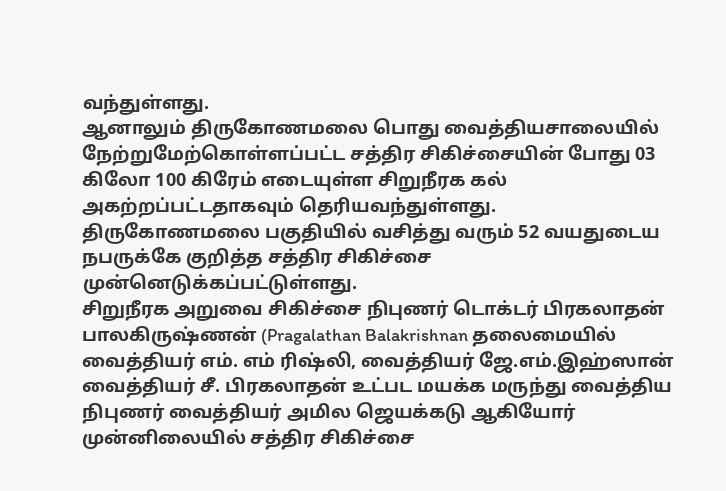வந்துள்ளது.
ஆனாலும் திருகோணமலை பொது வைத்தியசாலையில் நேற்றுமேற்கொள்ளப்பட்ட சத்திர சிகிச்சையின் போது 03 கிலோ 100 கிரேம் எடையுள்ள சிறுநீரக கல் அகற்றப்பட்டதாகவும் தெரியவந்துள்ளது.
திருகோணமலை பகுதியில் வசித்து வரும் 52 வயதுடைய நபருக்கே குறித்த சத்திர சிகிச்சை முன்னெடுக்கப்பட்டுள்ளது.
சிறுநீரக அறுவை சிகிச்சை நிபுணர் டொக்டர் பிரகலாதன் பாலகிருஷ்ணன் (Pragalathan Balakrishnan தலைமையில்
வைத்தியர் எம். எம் ரிஷ்லி, வைத்தியர் ஜே.எம்.இஹ்ஸான் வைத்தியர் சீ. பிரகலாதன் உட்பட மயக்க மருந்து வைத்திய நிபுணர் வைத்தியர் அமில ஜெயக்கடு ஆகியோர் முன்னிலையில் சத்திர சிகிச்சை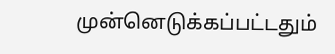முன்னெடுக்கப்பட்டதும்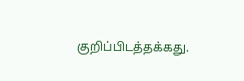குறிப்பிடத்தக்கது.